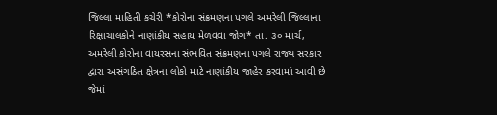જિલ્લા માહિતી કચેરી *કોરોના સંક્રમણના પગલે અમરેલી જિલ્લાના રિક્ષાચાલકોને નાણાંકીય સહાય મેળવવા જોગ* તા. ૩૦ માર્ચ, અમરેલી કોરોના વાયરસના સંભવિત સંક્રમણના પગલે રાજ્ય સરકાર દ્વારા અસંગઠિત ક્ષેત્રના લોકો માટે નાણાંકીય જાહેર કરવામાં આવી છે જેમાં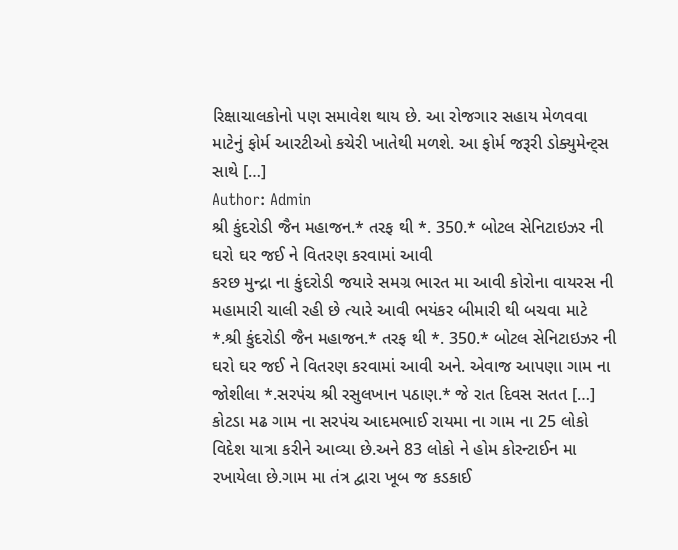રિક્ષાચાલકોનો પણ સમાવેશ થાય છે. આ રોજગાર સહાય મેળવવા માટેનું ફોર્મ આરટીઓ કચેરી ખાતેથી મળશે. આ ફોર્મ જરૂરી ડોક્યુમેન્ટ્સ સાથે […]
Author: Admin
શ્રી કુંદરોડી જૈન મહાજન.* તરફ થી *. 350.* બોટલ સેનિટાઇઝર ની ઘરો ઘર જઈ ને વિતરણ કરવામાં આવી
કરછ મુન્દ્રા ના કુંદરોડી જયારે સમગ્ર ભારત મા આવી કોરોના વાયરસ ની મહામારી ચાલી રહી છે ત્યારે આવી ભયંકર બીમારી થી બચવા માટે *.શ્રી કુંદરોડી જૈન મહાજન.* તરફ થી *. 350.* બોટલ સેનિટાઇઝર ની ઘરો ઘર જઈ ને વિતરણ કરવામાં આવી અને. એવાજ આપણા ગામ ના જોશીલા *.સરપંચ શ્રી રસુલખાન પઠાણ.* જે રાત દિવસ સતત […]
કોટડા મઢ ગામ ના સરપંચ આદમભાઈ રાયમા ના ગામ ના 25 લોકો વિદેશ યાત્રા કરીને આવ્યા છે.અને 83 લોકો ને હોમ કોરન્ટાઈન મા રખાયેલા છે.ગામ મા તંત્ર દ્વારા ખૂબ જ કડકાઈ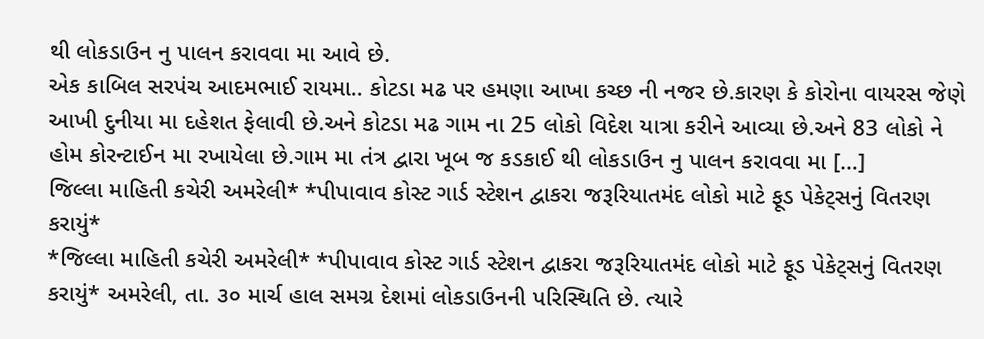થી લોકડાઉન નુ પાલન કરાવવા મા આવે છે.
એક કાબિલ સરપંચ આદમભાઈ રાયમા.. કોટડા મઢ પર હમણા આખા કચ્છ ની નજર છે.કારણ કે કોરોના વાયરસ જેણે આખી દુનીયા મા દહેશત ફેલાવી છે.અને કોટડા મઢ ગામ ના 25 લોકો વિદેશ યાત્રા કરીને આવ્યા છે.અને 83 લોકો ને હોમ કોરન્ટાઈન મા રખાયેલા છે.ગામ મા તંત્ર દ્વારા ખૂબ જ કડકાઈ થી લોકડાઉન નુ પાલન કરાવવા મા […]
જિલ્લા માહિતી કચેરી અમરેલી* *પીપાવાવ કોસ્ટ ગાર્ડ સ્ટેશન દ્વાકરા જરૂરિયાતમંદ લોકો માટે ફૂડ પેકેટ્સનું વિતરણ કરાયું*
*જિલ્લા માહિતી કચેરી અમરેલી* *પીપાવાવ કોસ્ટ ગાર્ડ સ્ટેશન દ્વાકરા જરૂરિયાતમંદ લોકો માટે ફૂડ પેકેટ્સનું વિતરણ કરાયું* અમરેલી, તા. ૩૦ માર્ચ હાલ સમગ્ર દેશમાં લોકડાઉનની પરિસ્થિતિ છે. ત્યારે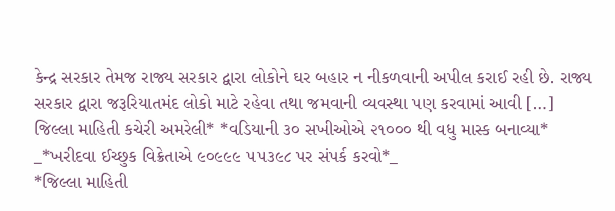કેન્દ્ર સરકાર તેમજ રાજ્ય સરકાર દ્વારા લોકોને ઘર બહાર ન નીકળવાની અપીલ કરાઈ રહી છે. રાજ્ય સરકાર દ્વારા જરૂરિયાતમંદ લોકો માટે રહેવા તથા જમવાની વ્યવસ્થા પણ કરવામાં આવી […]
જિલ્લા માહિતી કચેરી અમરેલી* *વડિયાની ૩૦ સખીઓએ ૨૧૦૦૦ થી વધુ માસ્ક બનાવ્યા* _*ખરીદવા ઈચ્છુક વિક્રેતાએ ૯૦૯૯૯ ૫૫૩૯૮ પર સંપર્ક કરવો*_
*જિલ્લા માહિતી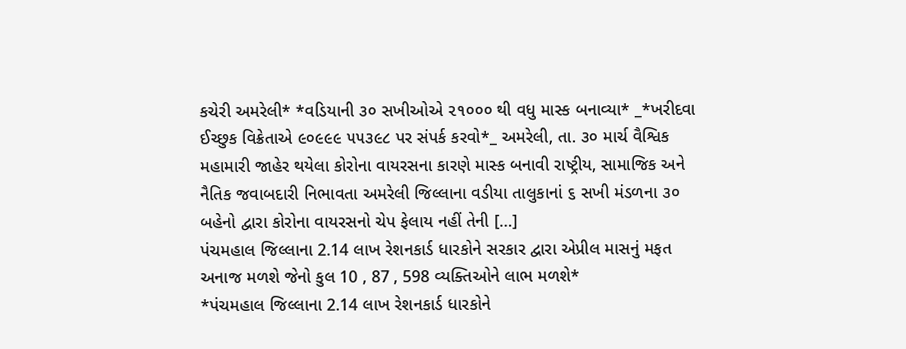કચેરી અમરેલી* *વડિયાની ૩૦ સખીઓએ ૨૧૦૦૦ થી વધુ માસ્ક બનાવ્યા* _*ખરીદવા ઈચ્છુક વિક્રેતાએ ૯૦૯૯૯ ૫૫૩૯૮ પર સંપર્ક કરવો*_ અમરેલી, તા. ૩૦ માર્ચ વૈશ્વિક મહામારી જાહેર થયેલા કોરોના વાયરસના કારણે માસ્ક બનાવી રાષ્ટ્રીય, સામાજિક અને નૈતિક જવાબદારી નિભાવતા અમરેલી જિલ્લાના વડીયા તાલુકાનાં ૬ સખી મંડળના ૩૦ બહેનો દ્વારા કોરોના વાયરસનો ચેપ ફેલાય નહીં તેની […]
પંચમહાલ જિલ્લાના 2.14 લાખ રેશનકાર્ડ ધારકોને સરકાર દ્વારા એપ્રીલ માસનું મફત અનાજ મળશે જેનો કુલ 10 , 87 , 598 વ્યક્તિઓને લાભ મળશે*
*પંચમહાલ જિલ્લાના 2.14 લાખ રેશનકાર્ડ ધારકોને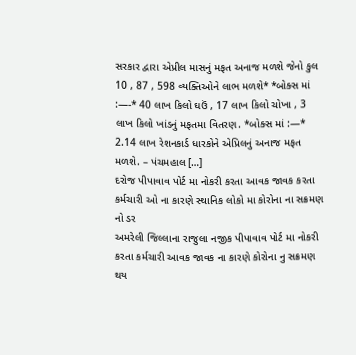સરકાર દ્વારા એપ્રીલ માસનું મફત અનાજ મળશે જેનો કુલ 10 , 87 , 598 વ્યક્તિઓને લાભ મળશે* *બોક્સ માં :—-* 40 લાખ કિલો ઘઉં , 17 લાખ કિલો ચોખા , 3 લાખ કિલો ખાંડનું મફતમા વિતરણ. *બોક્સ માં :—* 2.14 લાખ રેશનકાર્ડ ધારકોને એપ્રિલનું અનાજ મફત મળશે. – પંચમહાલ […]
દરોજ પીપાવાવ પોર્ટ મા નોકરી કરતા આવક જાવક કરતા કર્મચારી ઓ ના કારણે સ્થાનિક લોકો મા કોરોના ના સક્રમણ નો ડર
અમરેલી જિલ્લાના રાજુલા નજીક પીપાવાવ પોર્ટ મા નોકરી કરતા કર્મચારી આવક જાવક ના કારણે કોરોના નુ સક્રમણ થય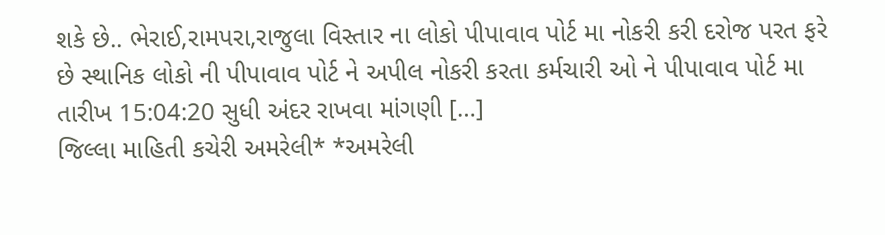શકે છે.. ભેરાઈ,રામપરા,રાજુલા વિસ્તાર ના લોકો પીપાવાવ પોર્ટ મા નોકરી કરી દરોજ પરત ફરે છે સ્થાનિક લોકો ની પીપાવાવ પોર્ટ ને અપીલ નોકરી કરતા કર્મચારી ઓ ને પીપાવાવ પોર્ટ મા તારીખ 15:04:20 સુધી અંદર રાખવા માંગણી […]
જિલ્લા માહિતી કચેરી અમરેલી* *અમરેલી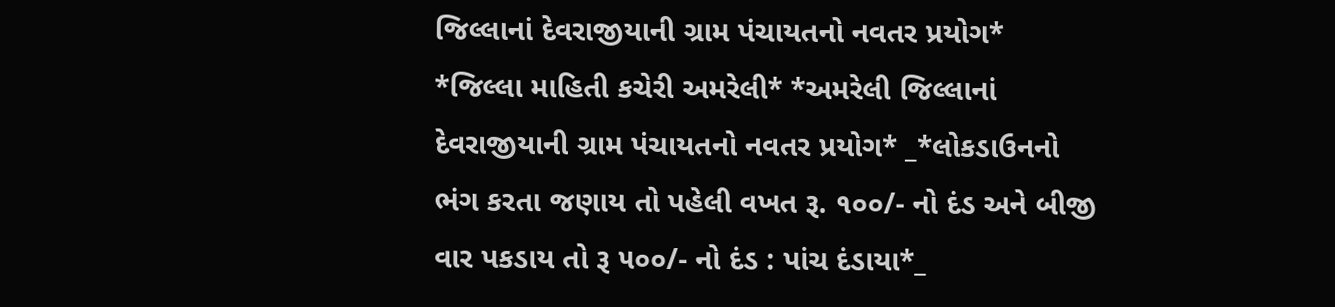જિલ્લાનાં દેવરાજીયાની ગ્રામ પંચાયતનો નવતર પ્રયોગ*
*જિલ્લા માહિતી કચેરી અમરેલી* *અમરેલી જિલ્લાનાં દેવરાજીયાની ગ્રામ પંચાયતનો નવતર પ્રયોગ* _*લોકડાઉનનો ભંગ કરતા જણાય તો પહેલી વખત રૂ. ૧૦૦/- નો દંડ અને બીજી વાર પકડાય તો રૂ ૫૦૦/- નો દંડ : પાંચ દંડાયા*_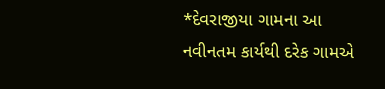*દેવરાજીયા ગામના આ નવીનતમ કાર્યથી દરેક ગામએ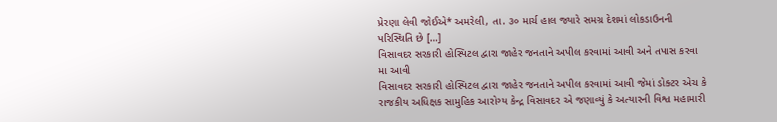પ્રેરણા લેવી જોઈએ* અમરેલી, તા. ૩૦ માર્ચ હાલ જ્યારે સમગ્ર દેશમાં લોકડાઉનની પરિસ્થિતિ છે […]
વિસાવદર સરકારી હોસ્પિટલ દ્વારા જાહેર જનતાને અપીલ કરવામાં આવી અને તપાસ કરવા મા આવી
વિસાવદર સરકારી હોસ્પિટલ દ્વારા જાહેર જનતાને અપીલ કરવામાં આવી જેમાં ડોક્ટર એચ કે રાજકીય અધિક્ષક સામુહિક આરોગ્ય કેન્દ્ર વિસાવદર એ જણાવ્યું કે અત્યારની વિશ્વ મહામારી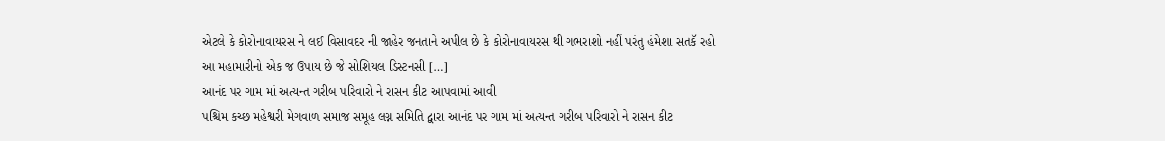એટલે કે કોરોનાવાયરસ ને લઈ વિસાવદર ની જાહેર જનતાને અપીલ છે કે કોરોનાવાયરસ થી ગભરાશો નહીં પરંતુ હંમેશા સતકૅ રહો આ મહામારીનો એક જ ઉપાય છે જે સોશિયલ ડિસ્ટનસી […]
આનંદ પર ગામ માં અત્યન્ત ગરીબ પરિવારો ને રાસન કીટ આપવામાં આવી
પશ્ચિમ કચ્છ મહેશ્વરી મેગવાળ સમાજ સમૂહ લગ્ન સમિતિ દ્વારા આનંદ પર ગામ માં અત્યન્ત ગરીબ પરિવારો ને રાસન કીટ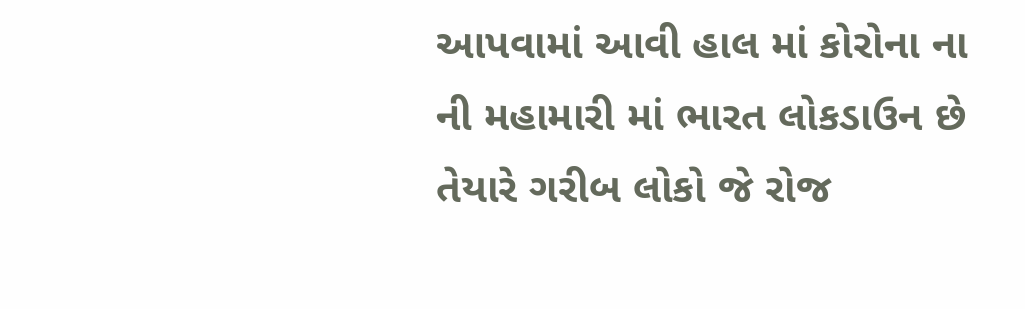આપવામાં આવી હાલ માં કોરોના ના ની મહામારી માં ભારત લોકડાઉન છે તેયારે ગરીબ લોકો જે રોજ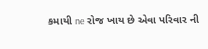કમાયી ne રોજ ખાય છે એવા પરિવાર ની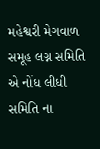મહેશ્વરી મેગવાળ સમૂહ લગ્ન સમિતિ એ નોંધ લીધી સમિતિ ના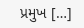પ્રમુખ […]